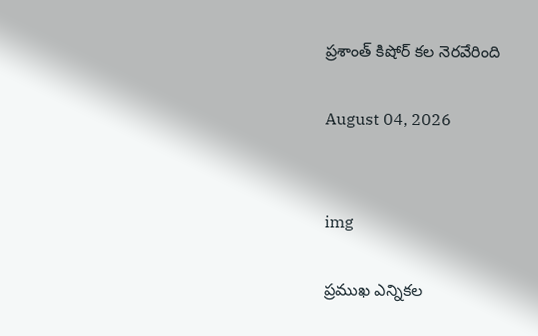ప్రశాంత్ కిషోర్ కల నెరవేరింది

August 04, 2026


img

ప్రముఖ ఎన్నికల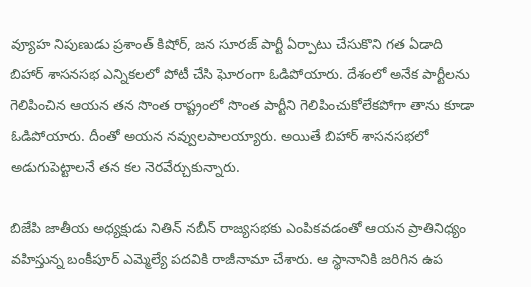వ్యూహ నిపుణుడు ప్రశాంత్ కిషోర్, జన సూరజ్ పార్టీ ఏర్పాటు చేసుకొని గత ఏడాది బిహార్ శాసనసభ ఎన్నికలలో పోటీ చేసి ఘోరంగా ఓడిపోయారు. దేశంలో అనేక పార్టీలను గెలిపించిన ఆయన తన సొంత రాష్ట్రంలో సొంత పార్టీని గెలిపించుకోలేకపోగా తాను కూడా ఓడిపోయారు. దీంతో అయన నవ్వులపాలయ్యారు. అయితే బిహార్‌ శాసనసభలో అడుగుపెట్టాలనే తన కల నెరవేర్చుకున్నారు.

బిజేపి జాతీయ అధ్యక్షుడు నితిన్‌ నబీన్ రాజ్యసభకు ఎంపికవడంతో ఆయన ప్రాతినిధ్యం వహిస్తున్న బంకీపూర్ ఎమ్మెల్యే పదవికి రాజీనామా చేశారు. ఆ స్థానానికి జరిగిన ఉప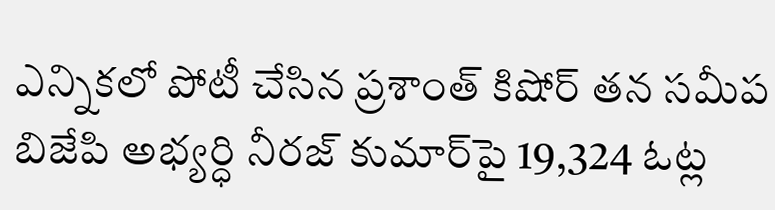ఎన్నికలో పోటీ చేసిన ప్రశాంత్ కిషోర్ తన సమీప బిజేపి అభ్యర్ధి నీరజ్ కుమార్‌పై 19,324 ఓట్ల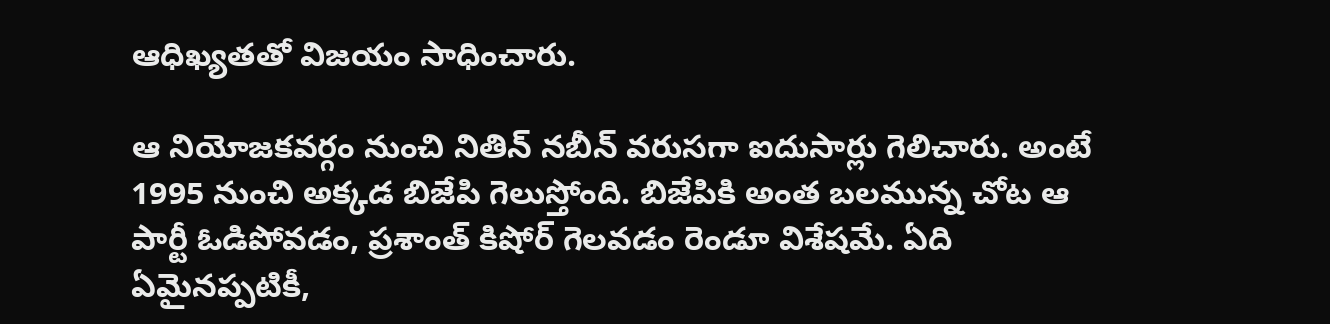ఆధిఖ్యతతో విజయం సాధించారు.

ఆ నియోజకవర్గం నుంచి నితిన్‌ నబీన్ వరుసగా ఐదుసార్లు గెలిచారు. అంటే 1995 నుంచి అక్కడ బిజేపి గెలుస్తోంది. బిజేపికి అంత బలమున్న చోట ఆ పార్టీ ఓడిపోవడం, ప్రశాంత్ కిషోర్ గెలవడం రెండూ విశేషమే. ఏది ఏమైనప్పటికీ,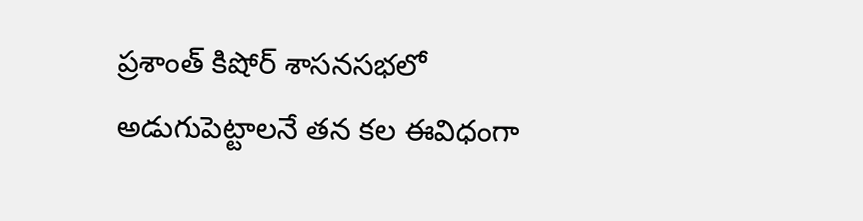ప్రశాంత్ కిషోర్ శాసనసభలో అడుగుపెట్టాలనే తన కల ఈవిధంగా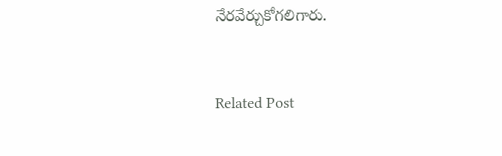నేరవేర్చుకోగలిగారు.


Related Post